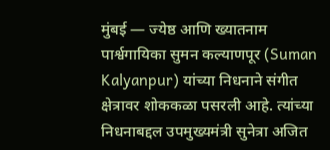मुंबई — ज्येष्ठ आणि ख्यातनाम पार्श्वगायिका सुमन कल्याणपूर (Suman Kalyanpur) यांच्या निधनाने संगीत क्षेत्रावर शोककळा पसरली आहे. त्यांच्या निधनाबद्दल उपमुख्यमंत्री सुनेत्रा अजित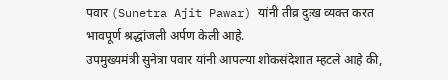पवार (Sunetra Ajit Pawar) यांनी तीव्र दुःख व्यक्त करत भावपूर्ण श्रद्धांजली अर्पण केली आहे.
उपमुख्यमंत्री सुनेत्रा पवार यांनी आपल्या शोकसंदेशात म्हटले आहे की,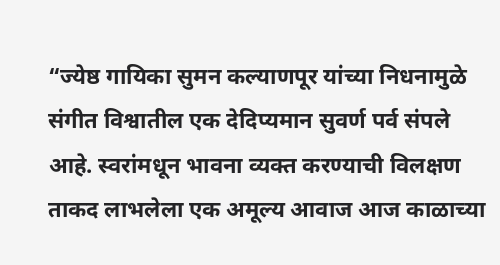“ज्येष्ठ गायिका सुमन कल्याणपूर यांच्या निधनामुळे संगीत विश्वातील एक देदिप्यमान सुवर्ण पर्व संपले आहे. स्वरांमधून भावना व्यक्त करण्याची विलक्षण ताकद लाभलेला एक अमूल्य आवाज आज काळाच्या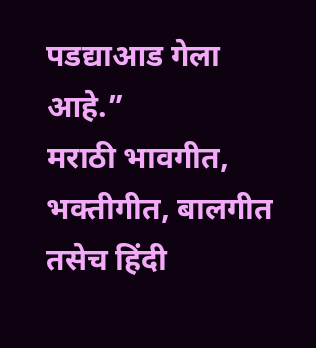पडद्याआड गेला आहे.”
मराठी भावगीत, भक्तीगीत, बालगीत तसेच हिंदी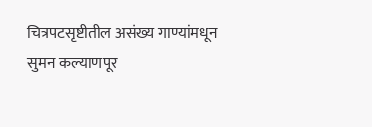चित्रपटसृष्टीतील असंख्य गाण्यांमधून सुमन कल्याणपूर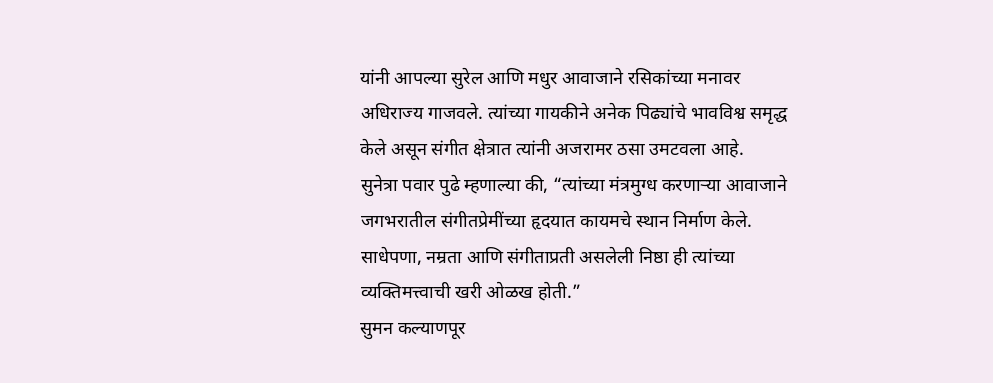यांनी आपल्या सुरेल आणि मधुर आवाजाने रसिकांच्या मनावर अधिराज्य गाजवले. त्यांच्या गायकीने अनेक पिढ्यांचे भावविश्व समृद्ध केले असून संगीत क्षेत्रात त्यांनी अजरामर ठसा उमटवला आहे.
सुनेत्रा पवार पुढे म्हणाल्या की, “त्यांच्या मंत्रमुग्ध करणाऱ्या आवाजाने जगभरातील संगीतप्रेमींच्या हृदयात कायमचे स्थान निर्माण केले. साधेपणा, नम्रता आणि संगीताप्रती असलेली निष्ठा ही त्यांच्या व्यक्तिमत्त्वाची खरी ओळख होती.”
सुमन कल्याणपूर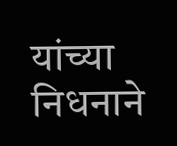यांच्या निधनाने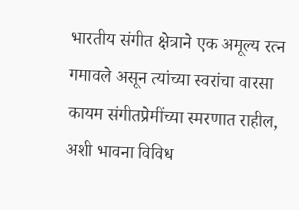भारतीय संगीत क्षेत्राने एक अमूल्य रत्न गमावले असून त्यांच्या स्वरांचा वारसा कायम संगीतप्रेमींच्या स्मरणात राहील, अशी भावना विविध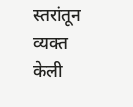स्तरांतून व्यक्त केली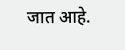जात आहे.